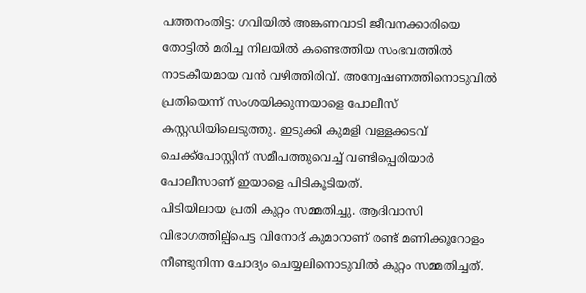പത്തനംതിട്ട: ഗവിയിൽ അങ്കണവാടി ജീവനക്കാരിയെ തോട്ടിൽ മരിച്ച നിലയിൽ കണ്ടെത്തിയ സംഭവത്തിൽ നാടകീയമായ വൻ വഴിത്തിരിവ്. അന്വേഷണത്തിനൊടുവിൽ പ്രതിയെന്ന് സംശയിക്കുന്നയാളെ പോലീസ് കസ്റ്റഡിയിലെടുത്തു. ഇടുക്കി കുമളി വള്ളക്കടവ് ചെക്ക്പോസ്റ്റിന് സമീപത്തുവെച്ച് വണ്ടിപ്പെരിയാർ പോലീസാണ് ഇയാളെ പിടികൂടിയത്.
പിടിയിലായ പ്രതി കുറ്റം സമ്മതിച്ചു. ആദിവാസി വിഭാഗത്തില്പ്പെട്ട വിനോദ് കുമാറാണ് രണ്ട് മണിക്കൂറോളം നീണ്ടുനിന്ന ചോദ്യം ചെയ്യലിനൊടുവിൽ കുറ്റം സമ്മതിച്ചത്.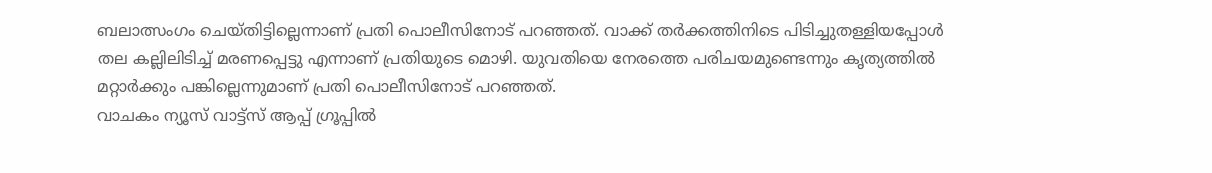ബലാത്സംഗം ചെയ്തിട്ടില്ലെന്നാണ് പ്രതി പൊലീസിനോട് പറഞ്ഞത്. വാക്ക് തർക്കത്തിനിടെ പിടിച്ചുതള്ളിയപ്പോൾ തല കല്ലിലിടിച്ച് മരണപ്പെട്ടു എന്നാണ് പ്രതിയുടെ മൊഴി. യുവതിയെ നേരത്തെ പരിചയമുണ്ടെന്നും കൃത്യത്തിൽ മറ്റാർക്കും പങ്കില്ലെന്നുമാണ് പ്രതി പൊലീസിനോട് പറഞ്ഞത്.
വാചകം ന്യൂസ് വാട്ട്സ് ആപ്പ് ഗ്രൂപ്പിൽ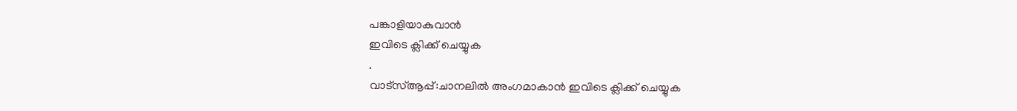പങ്കാളിയാകുവാൻ
ഇവിടെ ക്ലിക്ക് ചെയ്യുക
.
വാട്സ്ആപ്പ്:ചാനലിൽ അംഗമാകാൻ ഇവിടെ ക്ലിക്ക് ചെയ്യുക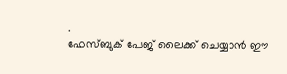.
ഫേസ്ബുക് പേജ് ലൈക്ക് ചെയ്യാൻ ഈ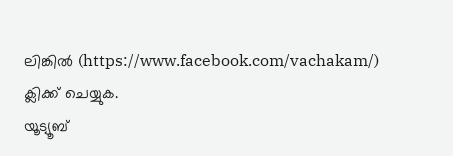ലിങ്കിൽ (https://www.facebook.com/vachakam/) ക്ലിക്ക് ചെയ്യുക.
യൂട്യൂബ്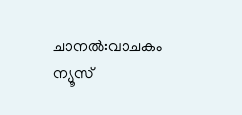ചാനൽ:വാചകം ന്യൂസ്